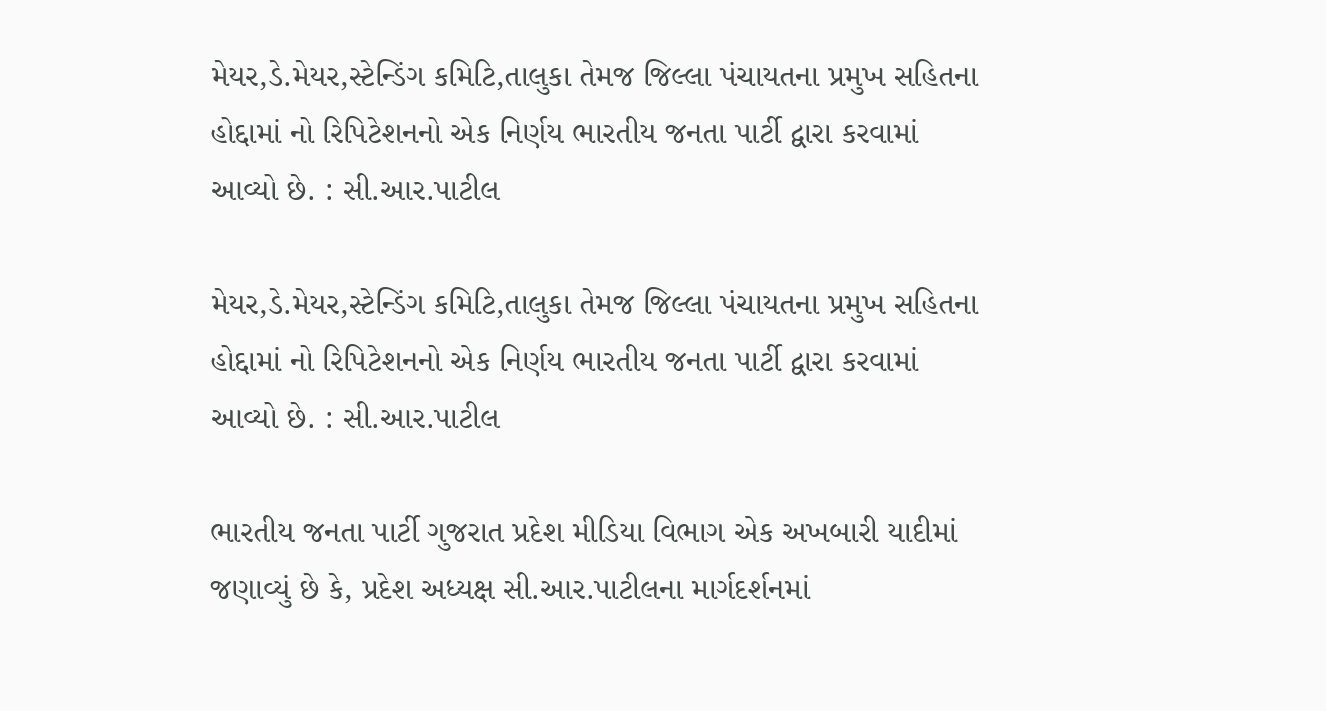મેયર,ડે.મેયર,સ્ટેન્ડિંગ કમિટિ,તાલુકા તેમજ જિલ્લા પંચાયતના પ્રમુખ સહિતના હોદ્દામાં નો રિપિટેશનનો એક નિર્ણય ભારતીય જનતા પાર્ટી દ્વારા કરવામાં આવ્યો છે. : સી.આર.પાટીલ

મેયર,ડે.મેયર,સ્ટેન્ડિંગ કમિટિ,તાલુકા તેમજ જિલ્લા પંચાયતના પ્રમુખ સહિતના હોદ્દામાં નો રિપિટેશનનો એક નિર્ણય ભારતીય જનતા પાર્ટી દ્વારા કરવામાં આવ્યો છે. : સી.આર.પાટીલ

ભારતીય જનતા પાર્ટી ગુજરાત પ્રદેશ મીડિયા વિભાગ એક અખબારી યાદીમાં જણાવ્યું છે કે, પ્રદેશ અધ્યક્ષ સી.આર.પાટીલના માર્ગદર્શનમાં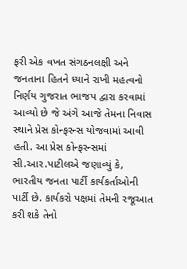ફરી એક વખત સંગઠનલક્ષી અને જનતાના હિતને ધ્યાને રાખી મહત્વનો નિર્ણય ગુજરાત ભાજપ દ્વારા કરવામાં આવ્યો છે જે અંગે આજે તેમના નિવાસ સ્થાને પ્રેસ કોન્ફરન્સ યોજવામાં આવી હતી. આ પ્રેસ કોન્ફરન્સમાં  સી.આર.પાટીલએ જણાવ્યું કે, ભારતીય જનતા પાર્ટી કાર્યકર્તાઓની પાર્ટી છે. કાર્યકરો પક્ષમાં તેમની રજૂઆત કરી શકે તેનો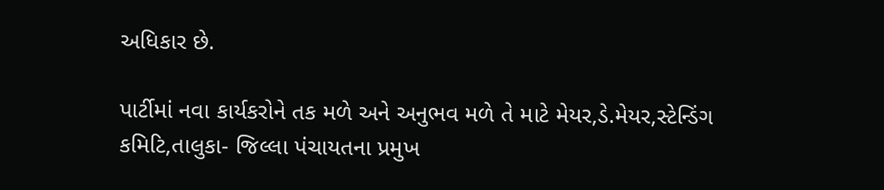અધિકાર છે.

પાર્ટીમાં નવા કાર્યકરોને તક મળે અને અનુભવ મળે તે માટે મેયર,ડે.મેયર,સ્ટેન્ડિંગ કમિટિ,તાલુકા- જિલ્લા પંચાયતના પ્રમુખ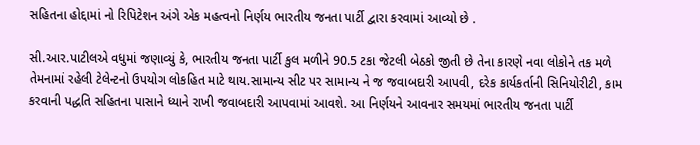સહિતના હોદ્દામાં નો રિપિટેશન અંગે એક મહત્વનો નિર્ણય ભારતીય જનતા પાર્ટી દ્વારા કરવામાં આવ્યો છે .

સી.આર.પાટીલએ વધુમાં જણાવ્યું કે, ભારતીય જનતા પાર્ટી કુલ મળીને 90.5 ટકા જેટલી બેઠકો જીતી છે તેના કારણે નવા લોકોને તક મળે તેમનામાં રહેલી ટેલેન્ટનો ઉપયોગ લોકહિત માટે થાય.સામાન્ય સીટ પર સામાન્ય ને જ જવાબદારી આપવી, દરેક કાર્યકર્તાની સિનિયોરીટી, કામ કરવાની પદ્ધતિ સહિતના પાસાને ધ્યાને રાખી જવાબદારી આપવામાં આવશે. આ નિર્ણયને આવનાર સમયમાં ભારતીય જનતા પાર્ટી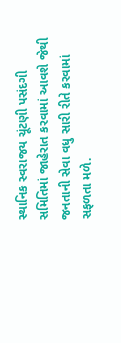સ્થાનિક સ્વરાજય ચૂંટણી પસંદગી સમિતિમાં જાહેરાત કરવામાં આવશે જેથી જનતાની સેવા વધુ સારી રીતે કરવામાં સફળતા મળે.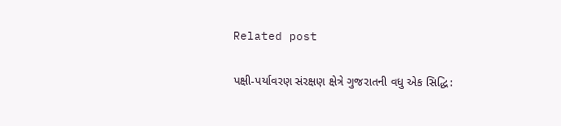Related post

પક્ષી-પર્યાવરણ સંરક્ષણ ક્ષેત્રે ગુજરાતની વધુ એક સિદ્ધિ: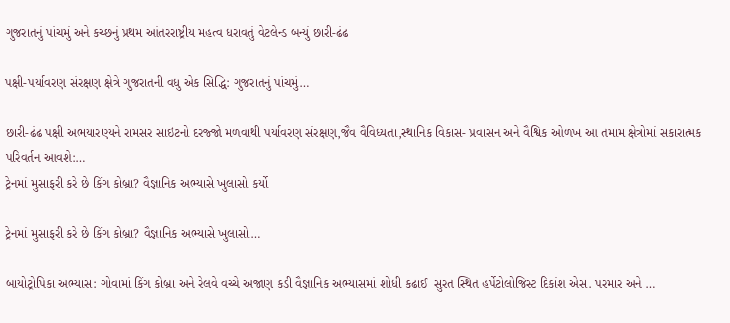ગુજરાતનું પાંચમું અને કચ્છનું પ્રથમ આંતરરાષ્ટ્રીય મહત્વ ધરાવતું વેટલેન્ડ બન્યું છારી-ઢંઢ

પક્ષી-પર્યાવરણ સંરક્ષણ ક્ષેત્રે ગુજરાતની વધુ એક સિદ્ધિ: ગુજરાતનું પાંચમું…

છારી-ઢંઢ પક્ષી અભયારણ્યને રામસર સાઇટનો દરજ્જો મળવાથી પર્યાવરણ સંરક્ષણ,જૈવ વૈવિધ્યતા,સ્થાનિક વિકાસ- પ્રવાસન અને વૈશ્વિક ઓળખ આ તમામ ક્ષેત્રોમાં સકારાત્મક પરિવર્તન આવશે:…
ટ્રેનમાં મુસાફરી કરે છે કિંગ કોબ્રા? વૈજ્ઞાનિક અભ્યાસે ખુલાસો કર્યો

ટ્રેનમાં મુસાફરી કરે છે કિંગ કોબ્રા? વૈજ્ઞાનિક અભ્યાસે ખુલાસો…

બાયોટ્રોપિકા અભ્યાસ: ગોવામાં કિંગ કોબ્રા અને રેલવે વચ્ચે અજાણ કડી વૈજ્ઞાનિક અભ્યાસમાં શોધી કઢાઈ  સુરત સ્થિત હર્પેટોલોજિસ્ટ દિકાંશ એસ. પરમાર અને …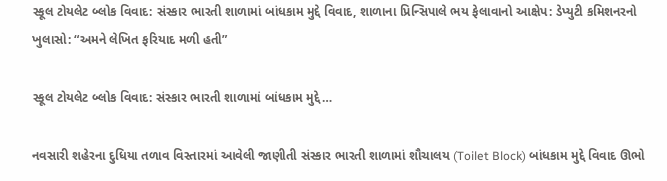સ્કૂલ ટોયલેટ બ્લોક વિવાદ: સંસ્કાર ભારતી શાળામાં બાંધકામ મુદ્દે વિવાદ, શાળાના પ્રિન્સિપાલે ભય ફેલાવાનો આક્ષેપ: ડેપ્યુટી કમિશનરનો ખુલાસો: “અમને લેખિત ફરિયાદ મળી હતી”

સ્કૂલ ટોયલેટ બ્લોક વિવાદ: સંસ્કાર ભારતી શાળામાં બાંધકામ મુદ્દે…

નવસારી શહેરના દુધિયા તળાવ વિસ્તારમાં આવેલી જાણીતી સંસ્કાર ભારતી શાળામાં શૌચાલય (Toilet Block) બાંધકામ મુદ્દે વિવાદ ઊભો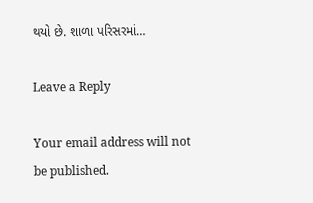થયો છે. શાળા પરિસરમાં…

Leave a Reply

Your email address will not be published.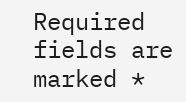Required fields are marked *